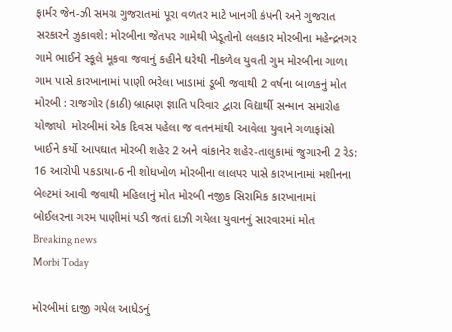ફાર્મર જેન-ઝી સમગ્ર ગુજરાતમાં પૂરા વળતર માટે ખાનગી કંપની અને ગુજરાત સરકારને ઝુકાવશે: મોરબીના જેતપર ગામેથી ખેડૂતોનો લલકાર મોરબીના મહેન્દ્રનગર ગામે ભાઈને સ્કૂલે મૂકવા જવાનું કહીને ઘરેથી નીકળેલ યુવતી ગુમ મોરબીના ગાળા ગામ પાસે કારખાનામાં પાણી ભરેલા ખાડામાં ડૂબી જવાથી 2 વર્ષના બાળકનું મોત મોરબી : રાજગોર (કાઠી) બ્રાહ્મણ જ્ઞાતિ પરિવાર દ્વારા વિદ્યાર્થી સન્માન સમારોહ યોજાયો  મોરબીમાં એક દિવસ પહેલા જ વતનમાંથી આવેલા યુવાને ગળાફાંસો ખાઈને કર્યો આપઘાત મોરબી શહેર 2 અને વાંકાનેર શહેર-તાલુકામાં જુગારની 2 રેડ: 16 આરોપી પકડાયા-6 ની શોધખોળ મોરબીના લાલપર પાસે કારખાનામાં મશીનના બેલ્ટમાં આવી જવાથી મહિલાનું મોત મોરબી નજીક સિરામિક કારખાનામાં બોઈલરના ગરમ પાણીમાં પડી જતાં દાઝી ગયેલા યુવાનનું સારવારમાં મોત
Breaking news
Morbi Today

મોરબીમાં દાજી ગયેલ આધેડનું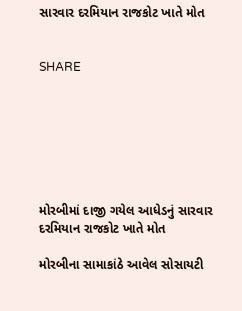સારવાર દરમિયાન રાજકોટ ખાતે મોત


SHARE







મોરબીમાં દાજી ગયેલ આધેડનું સારવાર દરમિયાન રાજકોટ ખાતે મોત

મોરબીના સામાકાંઠે આવેલ સોસાયટી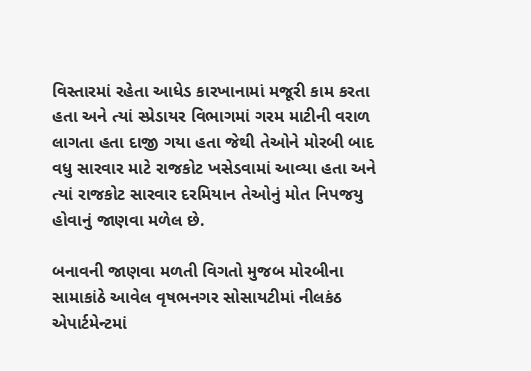વિસ્તારમાં રહેતા આધેડ કારખાનામાં મજૂરી કામ કરતા હતા અને ત્યાં સ્પ્રેડાયર વિભાગમાં ગરમ માટીની વરાળ લાગતા હતા દાજી ગયા હતા જેથી તેઓને મોરબી બાદ વધુ સારવાર માટે રાજકોટ ખસેડવામાં આવ્યા હતા અને ત્યાં રાજકોટ સારવાર દરમિયાન તેઓનું મોત નિપજયુ હોવાનું જાણવા મળેલ છે.

બનાવની જાણવા મળતી વિગતો મુજબ મોરબીના સામાકાંઠે આવેલ વૃષભનગર સોસાયટીમાં નીલકંઠ એપાર્ટમેન્ટમાં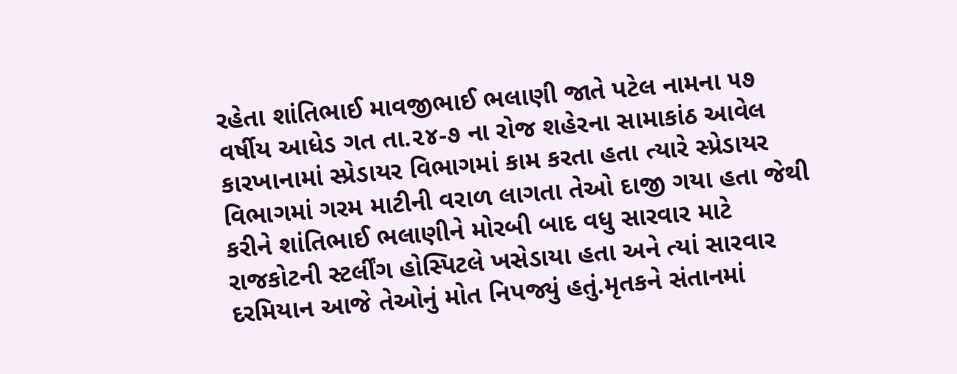રહેતા શાંતિભાઈ માવજીભાઈ ભલાણી જાતે પટેલ નામના ૫૭ વર્ષીય આધેડ ગત તા.૨૪-૭ ના રોજ શહેરના સામાકાંઠ આવેલ કારખાનામાં સ્પ્રેડાયર વિભાગમાં કામ કરતા હતા ત્યારે સ્પ્રેડાયર વિભાગમાં ગરમ માટીની વરાળ લાગતા તેઓ દાજી ગયા હતા જેથી કરીને શાંતિભાઈ ભલાણીને મોરબી બાદ વધુ સારવાર માટે રાજકોટની સ્ટર્લીંગ હોસ્પિટલે ખસેડાયા હતા અને ત્યાં સારવાર દરમિયાન આજે તેઓનું મોત નિપજ્યું હતું.મૃતકને સંતાનમાં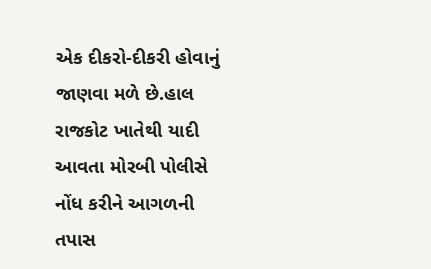એક દીકરો-દીકરી હોવાનું જાણવા મળે છે.હાલ રાજકોટ ખાતેથી યાદી આવતા મોરબી પોલીસે નોંધ કરીને આગળની તપાસ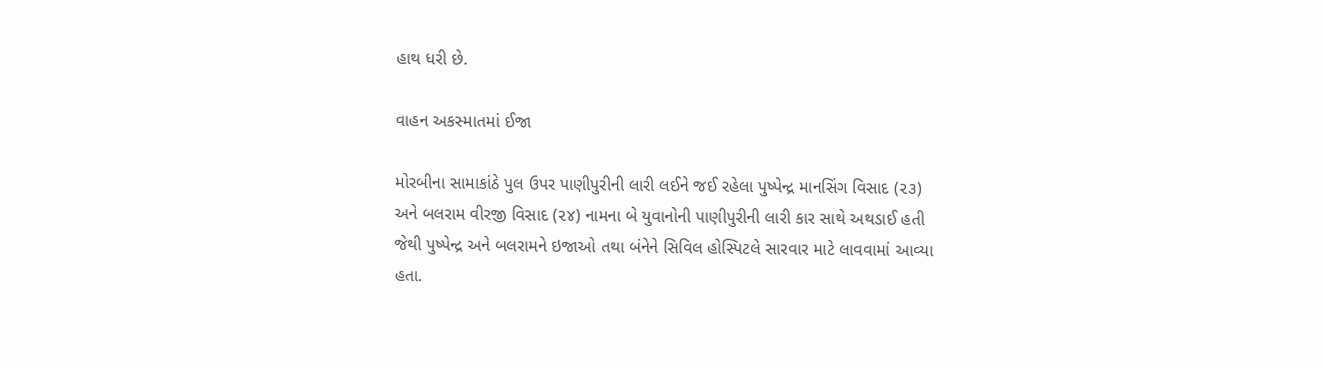હાથ ધરી છે.

વાહન અકસ્માતમાં ઈજા

મોરબીના સામાકાંઠે પુલ ઉપર પાણીપુરીની લારી લઈને જઈ રહેલા પુષ્પેન્દ્ર માનસિંગ વિસાદ (૨૩) અને બલરામ વીરજી વિસાદ (૨૪) નામના બે યુવાનોની પાણીપુરીની લારી કાર સાથે અથડાઈ હતી જેથી પુષ્પેન્દ્ર અને બલરામને ઇજાઓ તથા બંનેને સિવિલ હોસ્પિટલે સારવાર માટે લાવવામાં આવ્યા હતા.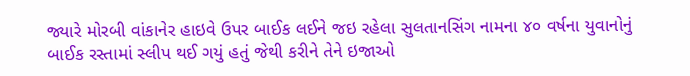જ્યારે મોરબી વાંકાનેર હાઇવે ઉપર બાઈક લઈને જઇ રહેલા સુલતાનસિંગ નામના ૪૦ વર્ષના યુવાનોનું બાઈક રસ્તામાં સ્લીપ થઈ ગયું હતું જેથી કરીને તેને ઇજાઓ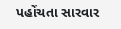પહોંચતા સારવાર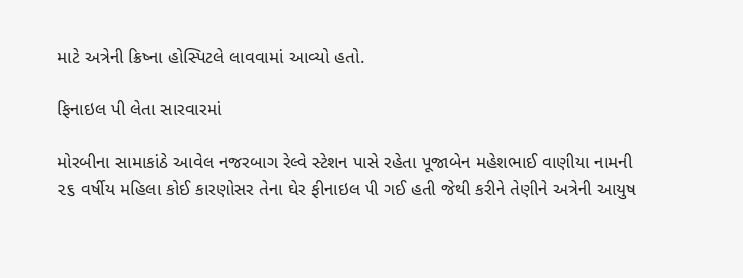માટે અત્રેની ક્રિષ્ના હોસ્પિટલે લાવવામાં આવ્યો હતો.

ફિનાઇલ પી લેતા સારવારમાં

મોરબીના સામાકાંઠે આવેલ નજરબાગ રેલ્વે સ્ટેશન પાસે રહેતા પૂજાબેન મહેશભાઈ વાણીયા નામની ૨૬ વર્ષીય મહિલા કોઈ કારણોસર તેના ઘેર ફીનાઇલ પી ગઈ હતી જેથી કરીને તેણીને અત્રેની આયુષ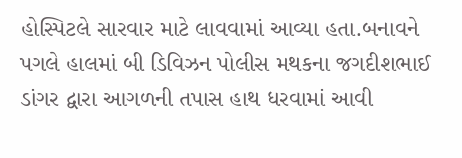હોસ્પિટલે સારવાર માટે લાવવામાં આવ્યા હતા.બનાવને પગલે હાલમાં બી ડિવિઝન પોલીસ મથકના જગદીશભાઈ ડાંગર દ્વારા આગળની તપાસ હાથ ધરવામાં આવી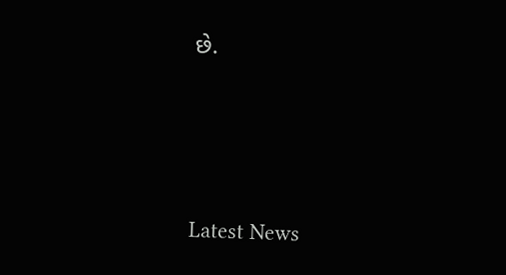છે.






Latest News